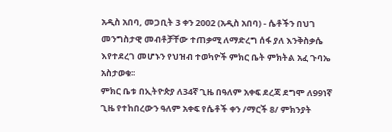አዲስ አበባ, መጋቢት 3 ቀን 2002 (አዲስ አበባ) - ሴቶችን በህገ መንግስታዊ መብቶቻቸው ተጠቃሚ ለማድረግ ሰፋ ያለ እንቅስቃሴ እየተደረገ መሆኑን የህዝብ ተወካዮች ምክር ቤት ምክትል አፈ ጉባኤ አስታወቁ፡፡
ምክር ቤቱ በኢትዮጵያ ለ34ኛ ጊዜ በዓለም አቀፍ ደረጃ ደግሞ ለ99ነኛ ጊዜ የተከበረውን ዓለም አቀፍ የሴቶች ቀን /ማርች 8/ ምክንያት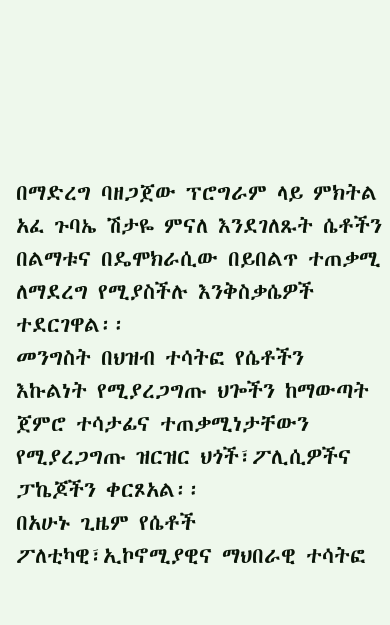በማድረግ ባዘጋጀው ፕሮግራም ላይ ምክትል አፈ ጉባኤ ሽታዬ ምናለ እንደገለጹት ሴቶችን በልማቱና በዴሞክራሲው በይበልጥ ተጠቃሚ ለማደረግ የሚያስችሉ እንቅስቃሴዎች ተደርገዋል፡፡
መንግስት በህዝብ ተሳትፎ የሴቶችን እኩልነት የሚያረጋግጡ ህጐችን ከማውጣት ጀምሮ ተሳታፊና ተጠቃሚነታቸውን የሚያረጋግጡ ዝርዝር ህጎች፣ፖሊሲዎችና ፓኬጆችን ቀርጾአል፡፡
በአሁኑ ጊዜም የሴቶች ፖለቲካዊ፣ኢኮኖሚያዊና ማህበራዊ ተሳትፎ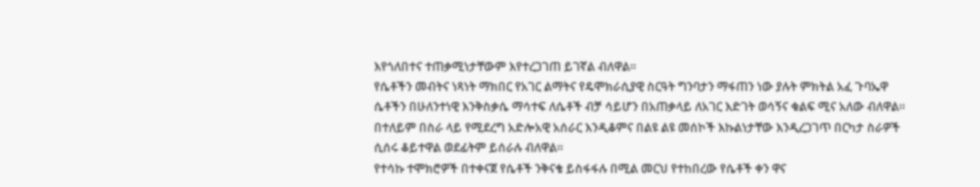እየጎለበተና ተጠቃሚነታቸውም እየተረጋገጠ ይገኛል ብለዋል፡፡
የሴቶችን መብትና ነጻነት ማክበር የአገር ልማትና የዴሞክራሲያዊ ስርዓት ግንባታን ማፋጠን ነው ያሉት ምክትል አፈ ጉባኤዋ ሴቶችን በሁለንተነዊ እንቅስቃሴ ማሳተፍ ለሴቶች ብቻ ሳይሆን በአጠቃላይ ለአገር እድገት ወሳኝና ቁልፍ ሚና አለው ብለዋል፡፡
በተለይም በስራ ላይ የሚደረግ አድሎአዊ አሰራር እንዲቆምና በልዩ ልዩ መሰኮች እኩልነታቸው እንዲረጋገጥ በርካታ ስራዎች ሲሰሩ ቆይተዋል ወደፊትም ይሰራሉ ብለዋል፡፡
የተሳኩ ተሞክሮዎች በተቀናጀ የሴቶች ንቅናቄ ይስፋፋሉ በሚል መርህ የተከበረው የሴቶች ቀን ዋና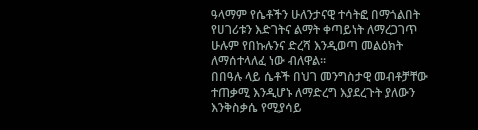ዓላማም የሴቶችን ሁለንታናዊ ተሳትፎ በማጎልበት የሀገሪቱን እድገትና ልማት ቀጣይነት ለማረጋገጥ ሁሉም የበኩሉንና ድረሻ እንዲወጣ መልዕክት ለማሰተላለፈ ነው ብለዋል፡፡
በበዓሉ ላይ ሴቶች በህገ መንግስታዊ መብቶቻቸው ተጠቃሚ እንዲሆኑ ለማድረግ እያደረጉት ያለውን እንቅስቃሴ የሚያሳይ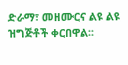ድራማ፣ መዘሙርና ልዩ ልዩ ዝግጅቶች ቀርበዋል፡፡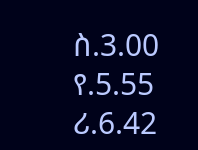ስ.3.00 የ.5.55 ሪ.6.42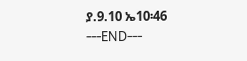ያ.9.10 ኤ10፡46
---END---